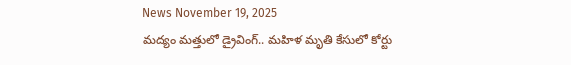News November 19, 2025
మద్యం మత్తులో డ్రైవింగ్.. మహిళ మృతి కేసులో కోర్టు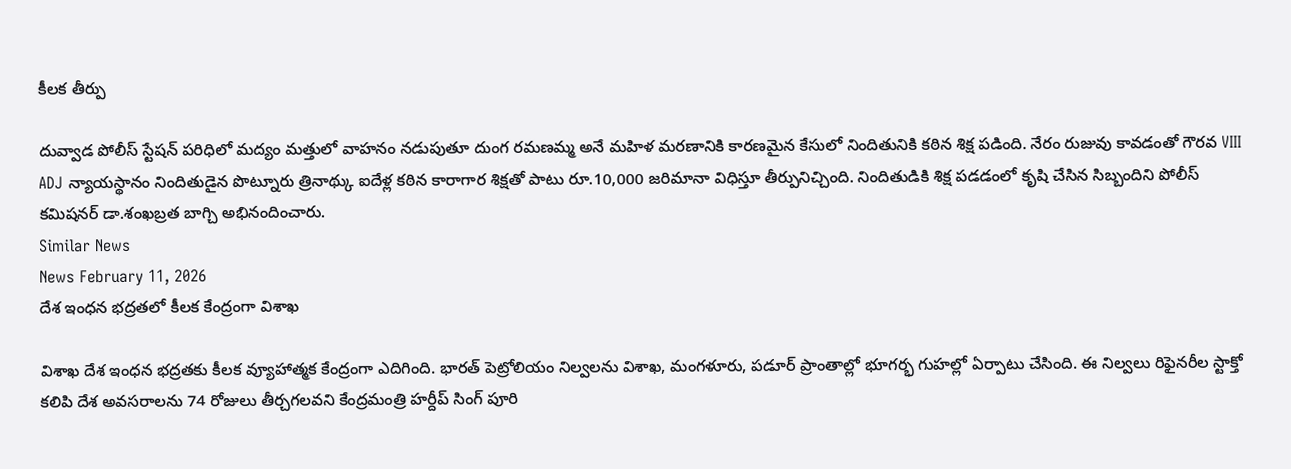కీలక తీర్పు

దువ్వాడ పోలీస్ స్టేషన్ పరిధిలో మద్యం మత్తులో వాహనం నడుపుతూ దుంగ రమణమ్మ అనే మహిళ మరణానికి కారణమైన కేసులో నిందితునికి కఠిన శిక్ష పడింది. నేరం రుజువు కావడంతో గౌరవ VIII ADJ న్యాయస్థానం నిందితుడైన పొట్నూరు త్రినాథ్కు ఐదేళ్ల కఠిన కారాగార శిక్షతో పాటు రూ.10,000 జరిమానా విధిస్తూ తీర్పునిచ్చింది. నిందితుడికి శిక్ష పడడంలో కృషి చేసిన సిబ్బందిని పోలీస్ కమిషనర్ డా.శంఖబ్రత బాగ్చి అభినందించారు.
Similar News
News February 11, 2026
దేశ ఇంధన భద్రతలో కీలక కేంద్రంగా విశాఖ

విశాఖ దేశ ఇంధన భద్రతకు కీలక వ్యూహాత్మక కేంద్రంగా ఎదిగింది. భారత్ పెట్రోలియం నిల్వలను విశాఖ, మంగళూరు, పడూర్ ప్రాంతాల్లో భూగర్భ గుహల్లో ఏర్పాటు చేసింది. ఈ నిల్వలు రిఫైనరీల స్టాక్తో కలిపి దేశ అవసరాలను 74 రోజులు తీర్చగలవని కేంద్రమంత్రి హర్దీప్ సింగ్ పూరి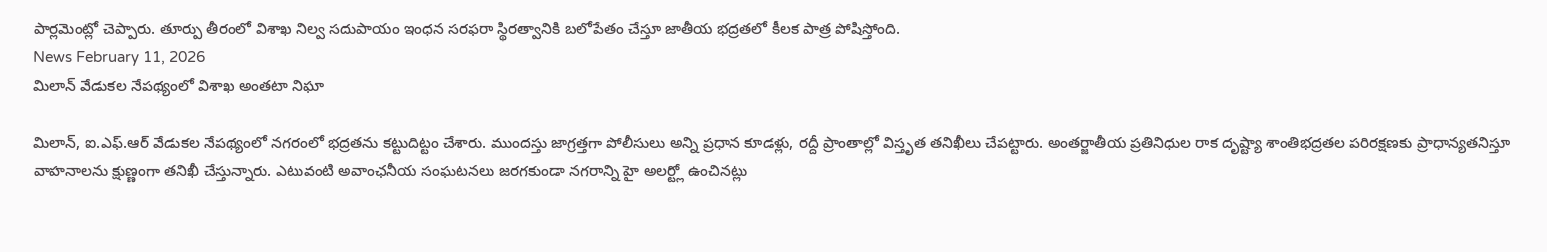పార్లమెంట్లో చెప్పారు. తూర్పు తీరంలో విశాఖ నిల్వ సదుపాయం ఇంధన సరఫరా స్థిరత్వానికి బలోపేతం చేస్తూ జాతీయ భద్రతలో కీలక పాత్ర పోషిస్తోంది.
News February 11, 2026
మిలాన్ వేడుకల నేపథ్యంలో విశాఖ అంతటా నిఘా

మిలాన్, ఐ.ఎఫ్.ఆర్ వేడుకల నేపథ్యంలో నగరంలో భద్రతను కట్టుదిట్టం చేశారు. ముందస్తు జాగ్రత్తగా పోలీసులు అన్ని ప్రధాన కూడళ్లు, రద్దీ ప్రాంతాల్లో విస్తృత తనిఖీలు చేపట్టారు. అంతర్జాతీయ ప్రతినిధుల రాక దృష్ట్యా శాంతిభద్రతల పరిరక్షణకు ప్రాధాన్యతనిస్తూ వాహనాలను క్షుణ్ణంగా తనిఖీ చేస్తున్నారు. ఎటువంటి అవాంఛనీయ సంఘటనలు జరగకుండా నగరాన్ని హై అలర్ట్లో ఉంచినట్లు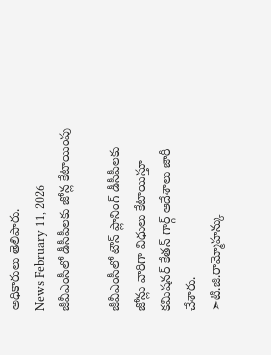అధికారులు తెలిపారు.
News February 11, 2026
జీవీఎంసీలో డీసీపీలకు జోన్ల కేటాయింపు

జీవీఎంసీలో టౌన్ ప్లానింగ్ డీసీపీలకు జోన్లు వారిగా విధులు కేటాయిస్తూ కమిషనర్ కేతన్ గార్గ్ ఆదేశాలు జారీ చేశారు.
➣టి.జి.రామ్మోహన్కు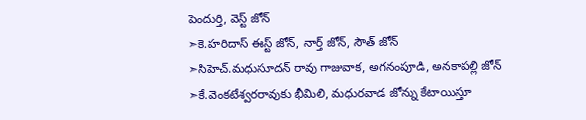పెందుర్తి, వెస్ట్ జోన్
➣కె.హరిదాస్ ఈస్ట్ జోన్, నార్త్ జోన్, సౌత్ జోన్
➣సిహెచ్.మధుసూదన్ రావు గాజువాక, అగనంపూడి, అనకాపల్లి జోన్
➣కే.వెంకటేశ్వరరావుకు భీమిలి, మధురవాడ జోన్ను కేటాయిస్తూ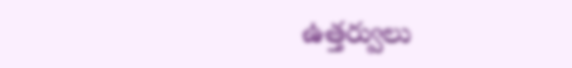ఉత్తర్వులు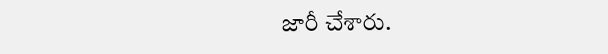జారీ చేశారు.